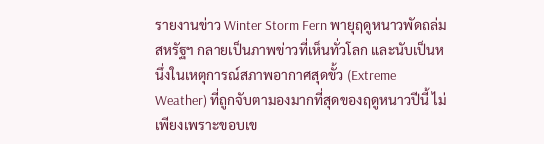รายงานข่าว Winter Storm Fern พายุฤดูหนาวพัดถล่มสหรัฐฯ กลายเป็นภาพข่าวที่เห็นทั่วโลก และนับเป็นหนึ่งในเหตุการณ์สภาพอากาศสุดขั้ว (Extreme Weather) ที่ถูกจับตามองมากที่สุดของฤดูหนาวปีนี้ ไม่เพียงเพราะขอบเข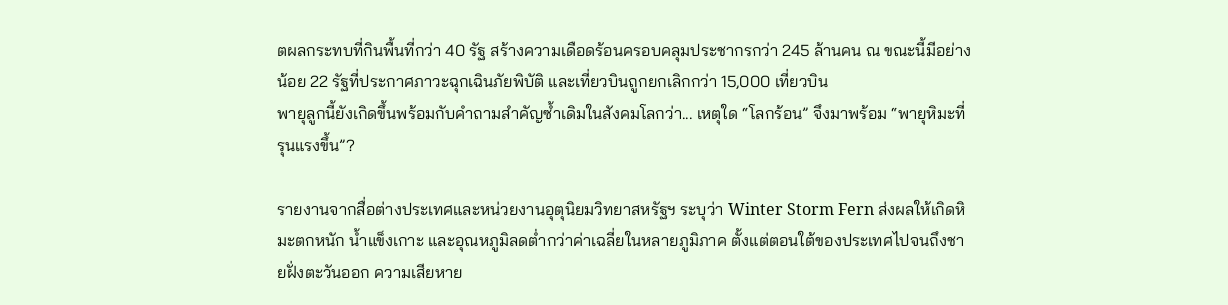ตผลกระทบที่กินพื้นที่กว่า 40 รัฐ สร้างความเดือดร้อนครอบคลุมประชากรกว่า 245 ล้านคน ณ ขณะนี้มีอย่างน้อย 22 รัฐที่ประกาศภาวะฉุกเฉินภัยพิบัติ และเที่ยวบินถูกยกเลิกกว่า 15,000 เที่ยวบิน
พายุลูกนี้ยังเกิดขึ้นพร้อมกับคำถามสำคัญซ้ำเดิมในสังคมโลกว่า... เหตุใด “โลกร้อน” จึงมาพร้อม “พายุหิมะที่รุนแรงขึ้น”?

รายงานจากสื่อต่างประเทศและหน่วยงานอุตุนิยมวิทยาสหรัฐฯ ระบุว่า Winter Storm Fern ส่งผลให้เกิดหิมะตกหนัก น้ำแข็งเกาะ และอุณหภูมิลดต่ำกว่าค่าเฉลี่ยในหลายภูมิภาค ตั้งแต่ตอนใต้ของประเทศไปจนถึงชายฝั่งตะวันออก ความเสียหาย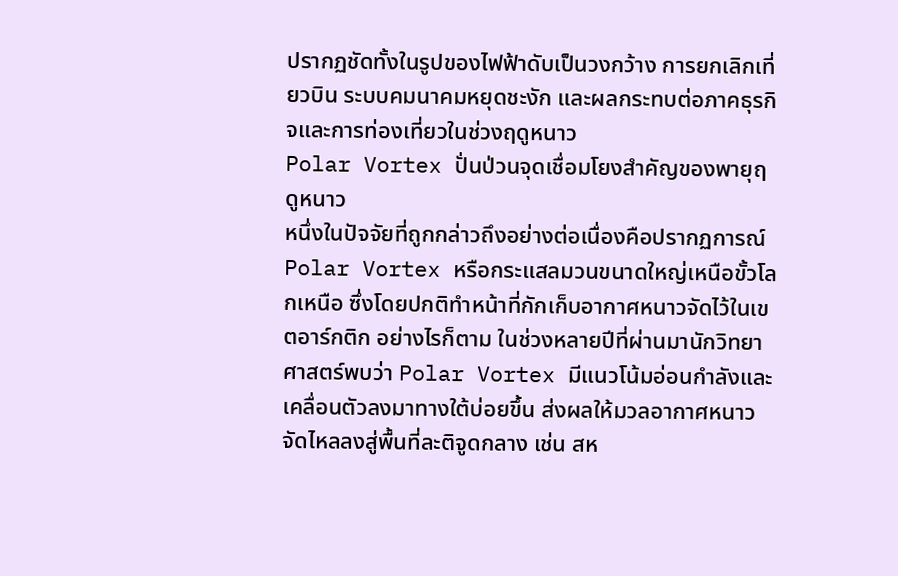ปรากฏชัดทั้งในรูปของไฟฟ้าดับเป็นวงกว้าง การยกเลิกเที่ยวบิน ระบบคมนาคมหยุดชะงัก และผลกระทบต่อภาคธุรกิจและการท่องเที่ยวในช่วงฤดูหนาว
Polar Vortex ปั่นป่วนจุดเชื่อมโยงสำคัญของพายุฤดูหนาว
หนึ่งในปัจจัยที่ถูกกล่าวถึงอย่างต่อเนื่องคือปรากฏการณ์ Polar Vortex หรือกระแสลมวนขนาดใหญ่เหนือขั้วโลกเหนือ ซึ่งโดยปกติทำหน้าที่กักเก็บอากาศหนาวจัดไว้ในเขตอาร์กติก อย่างไรก็ตาม ในช่วงหลายปีที่ผ่านมานักวิทยาศาสตร์พบว่า Polar Vortex มีแนวโน้มอ่อนกำลังและเคลื่อนตัวลงมาทางใต้บ่อยขึ้น ส่งผลให้มวลอากาศหนาวจัดไหลลงสู่พื้นที่ละติจูดกลาง เช่น สห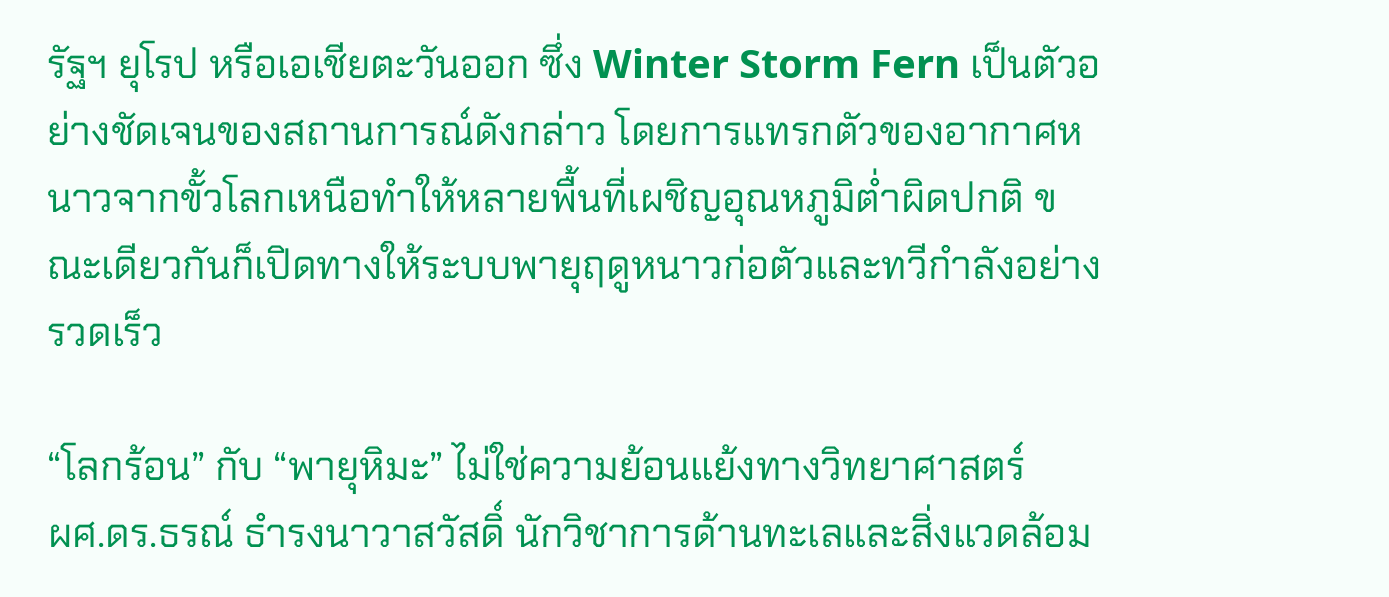รัฐฯ ยุโรป หรือเอเชียตะวันออก ซึ่ง Winter Storm Fern เป็นตัวอย่างชัดเจนของสถานการณ์ดังกล่าว โดยการแทรกตัวของอากาศหนาวจากขั้วโลกเหนือทำให้หลายพื้นที่เผชิญอุณหภูมิต่ำผิดปกติ ขณะเดียวกันก็เปิดทางให้ระบบพายุฤดูหนาวก่อตัวและทวีกำลังอย่างรวดเร็ว

“โลกร้อน” กับ “พายุหิมะ” ไม่ใช่ความย้อนแย้งทางวิทยาศาสตร์
ผศ.ดร.ธรณ์ ธำรงนาวาสวัสดิ์ นักวิชาการด้านทะเลและสิ่งแวดล้อม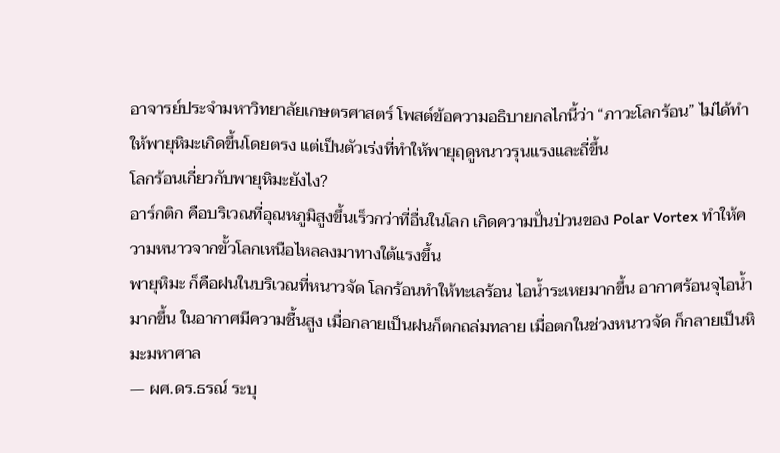อาจารย์ประจำมหาวิทยาลัยเกษตรศาสตร์ โพสต์ข้อความอธิบายกลไกนี้ว่า “ภาวะโลกร้อน” ไม่ได้ทำให้พายุหิมะเกิดขึ้นโดยตรง แต่เป็นตัวเร่งที่ทำให้พายุฤดูหนาวรุนแรงและถี่ขึ้น
โลกร้อนเกี่ยวกับพายุหิมะยังไง?
อาร์กติก คือบริเวณที่อุณหภูมิสูงขึ้นเร็วกว่าที่อื่นในโลก เกิดความปั่นป่วนของ Polar Vortex ทำให้ความหนาวจากขั้วโลกเหนือไหลลงมาทางใต้แรงขึ้น
พายุหิมะ ก็คือฝนในบริเวณที่หนาวจัด โลกร้อนทำให้ทะเลร้อน ไอน้ำระเหยมากขึ้น อากาศร้อนจุไอน้ำมากขึ้น ในอากาศมีความชื้นสูง เมื่อกลายเป็นฝนก็ตกถล่มทลาย เมื่อตกในช่วงหนาวจัด ก็กลายเป็นหิมะมหาศาล
— ผศ.ดร.ธรณ์ ระบุ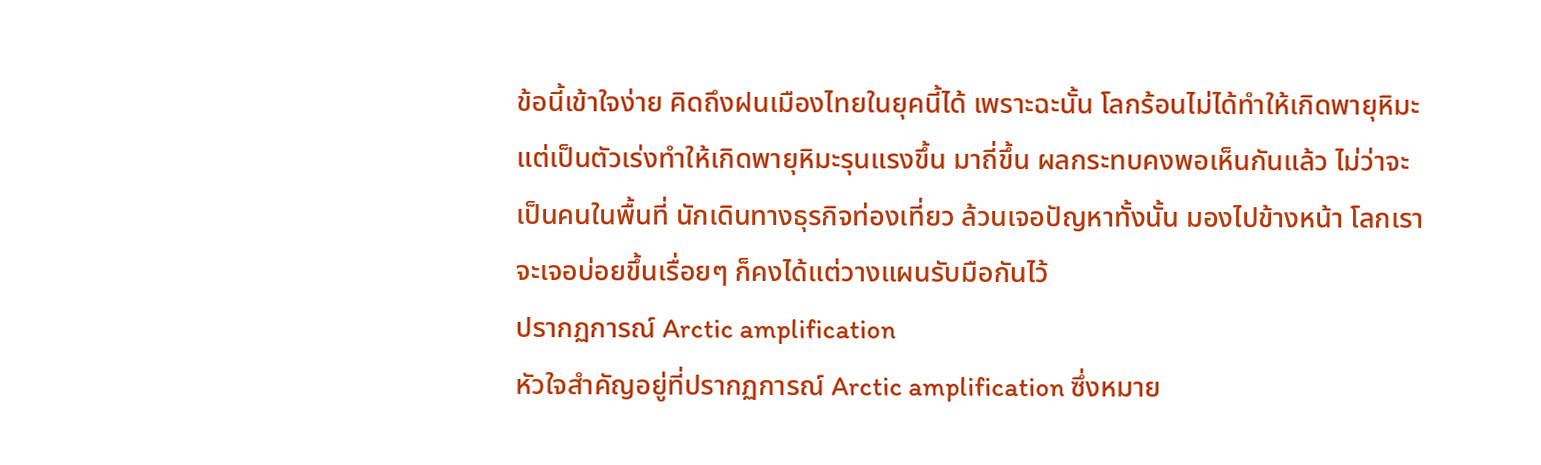ข้อนี้เข้าใจง่าย คิดถึงฝนเมืองไทยในยุคนี้ได้ เพราะฉะนั้น โลกร้อนไม่ได้ทำให้เกิดพายุหิมะ แต่เป็นตัวเร่งทำให้เกิดพายุหิมะรุนแรงขึ้น มาถี่ขึ้น ผลกระทบคงพอเห็นกันแล้ว ไม่ว่าจะเป็นคนในพื้นที่ นักเดินทางธุรกิจท่องเที่ยว ล้วนเจอปัญหาทั้งนั้น มองไปข้างหน้า โลกเราจะเจอบ่อยขึ้นเรื่อยๆ ก็คงได้แต่วางแผนรับมือกันไว้
ปรากฏการณ์ Arctic amplification
หัวใจสำคัญอยู่ที่ปรากฏการณ์ Arctic amplification ซึ่งหมาย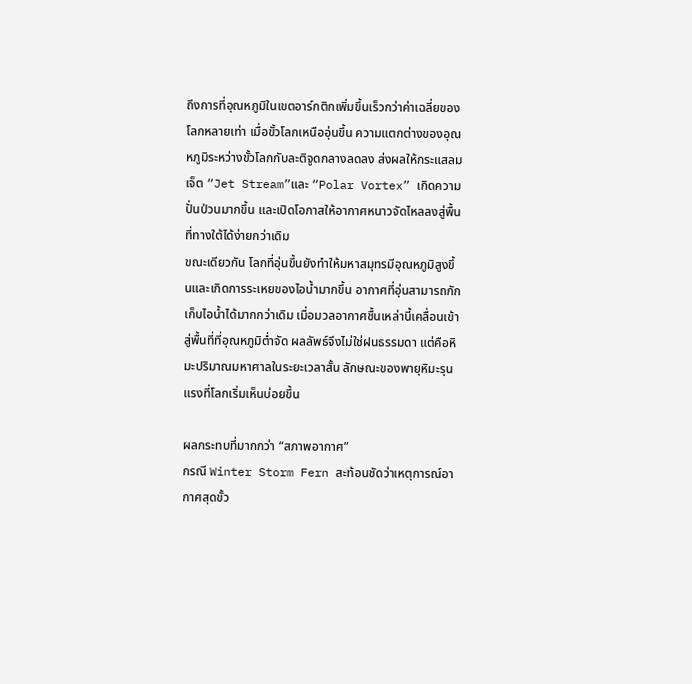ถึงการที่อุณหภูมิในเขตอาร์กติกเพิ่มขึ้นเร็วกว่าค่าเฉลี่ยของโลกหลายเท่า เมื่อขั้วโลกเหนืออุ่นขึ้น ความแตกต่างของอุณหภูมิระหว่างขั้วโลกกับละติจูดกลางลดลง ส่งผลให้กระแสลมเจ็ต “Jet Stream”และ “Polar Vortex” เกิดความปั่นป่วนมากขึ้น และเปิดโอกาสให้อากาศหนาวจัดไหลลงสู่พื้นที่ทางใต้ได้ง่ายกว่าเดิม
ขณะเดียวกัน โลกที่อุ่นขึ้นยังทำให้มหาสมุทรมีอุณหภูมิสูงขึ้นและเกิดการระเหยของไอน้ำมากขึ้น อากาศที่อุ่นสามารถกักเก็บไอน้ำได้มากกว่าเดิม เมื่อมวลอากาศชื้นเหล่านี้เคลื่อนเข้าสู่พื้นที่ที่อุณหภูมิต่ำจัด ผลลัพธ์จึงไม่ใช่ฝนธรรมดา แต่คือหิมะปริมาณมหาศาลในระยะเวลาสั้น ลักษณะของพายุหิมะรุนแรงที่โลกเริ่มเห็นบ่อยขึ้น

ผลกระทบที่มากกว่า “สภาพอากาศ”
กรณี Winter Storm Fern สะท้อนชัดว่าเหตุการณ์อากาศสุดขั้ว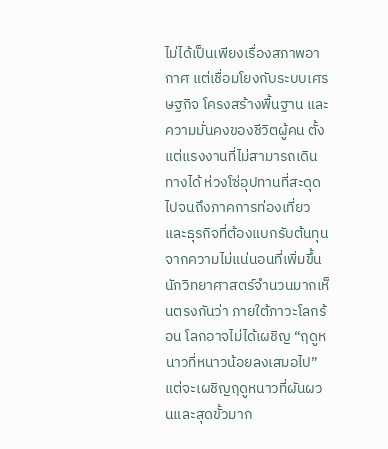ไม่ได้เป็นเพียงเรื่องสภาพอากาศ แต่เชื่อมโยงกับระบบเศรษฐกิจ โครงสร้างพื้นฐาน และความมั่นคงของชีวิตผู้คน ตั้งแต่แรงงานที่ไม่สามารถเดินทางได้ ห่วงโซ่อุปทานที่สะดุด ไปจนถึงภาคการท่องเที่ยวและธุรกิจที่ต้องแบกรับต้นทุนจากความไม่แน่นอนที่เพิ่มขึ้น
นักวิทยาศาสตร์จำนวนมากเห็นตรงกันว่า ภายใต้ภาวะโลกร้อน โลกอาจไม่ได้เผชิญ “ฤดูหนาวที่หนาวน้อยลงเสมอไป” แต่จะเผชิญฤดูหนาวที่ผันผวนและสุดขั้วมาก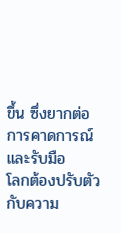ขึ้น ซึ่งยากต่อการคาดการณ์และรับมือ
โลกต้องปรับตัวกับความ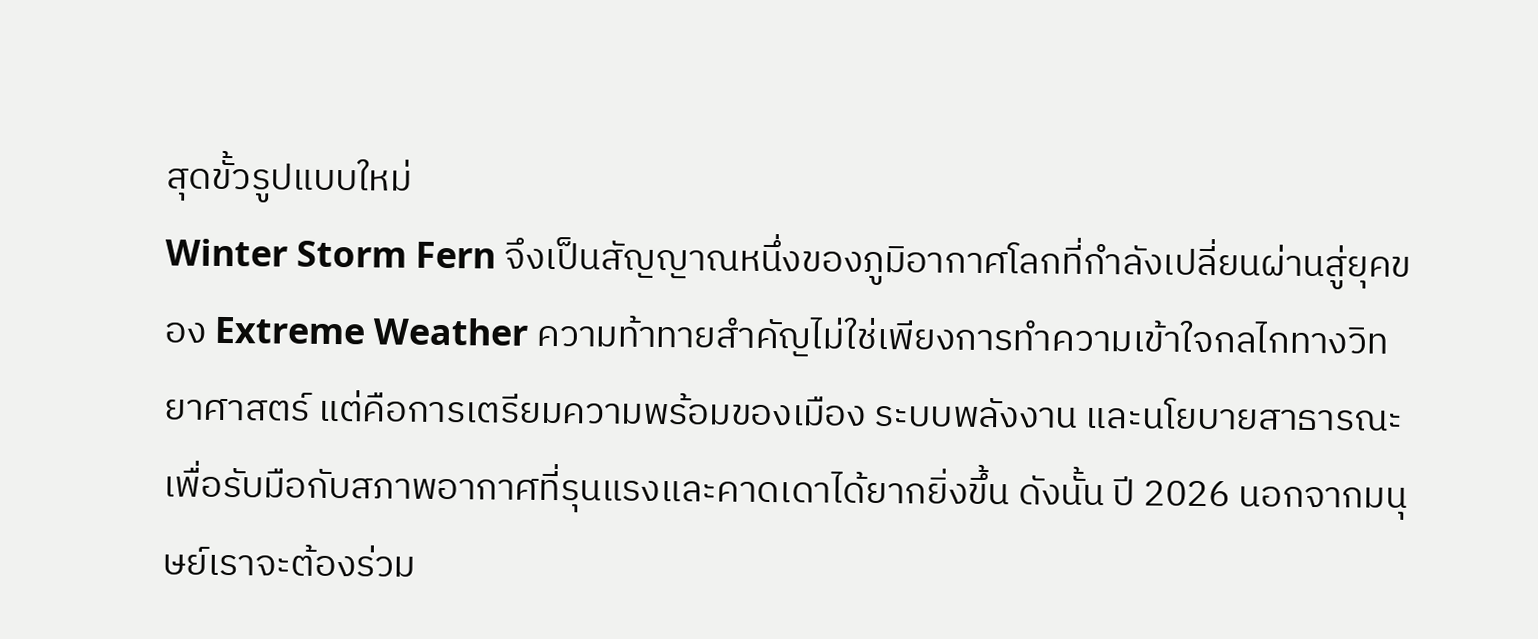สุดขั้วรูปแบบใหม่
Winter Storm Fern จึงเป็นสัญญาณหนึ่งของภูมิอากาศโลกที่กำลังเปลี่ยนผ่านสู่ยุคของ Extreme Weather ความท้าทายสำคัญไม่ใช่เพียงการทำความเข้าใจกลไกทางวิทยาศาสตร์ แต่คือการเตรียมความพร้อมของเมือง ระบบพลังงาน และนโยบายสาธารณะ เพื่อรับมือกับสภาพอากาศที่รุนแรงและคาดเดาได้ยากยิ่งขึ้น ดังนั้น ปี 2026 นอกจากมนุษย์เราจะต้องร่วม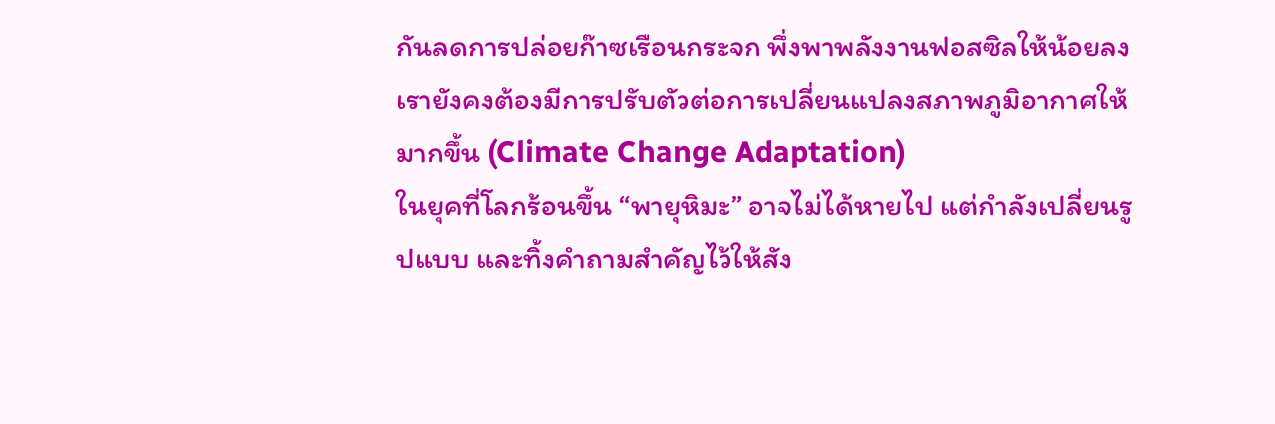กันลดการปล่อยก๊าซเรือนกระจก พึ่งพาพลังงานฟอสซิลให้น้อยลง เรายังคงต้องมีการปรับตัวต่อการเปลี่ยนแปลงสภาพภูมิอากาศให้มากขึ้น (Climate Change Adaptation)
ในยุคที่โลกร้อนขึ้น “พายุหิมะ” อาจไม่ได้หายไป แต่กำลังเปลี่ยนรูปแบบ และทิ้งคำถามสำคัญไว้ให้สัง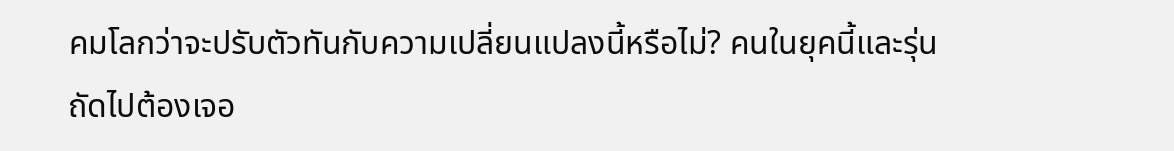คมโลกว่าจะปรับตัวทันกับความเปลี่ยนแปลงนี้หรือไม่? คนในยุคนี้และรุ่นถัดไปต้องเจอ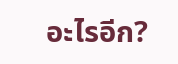อะไรอีก?